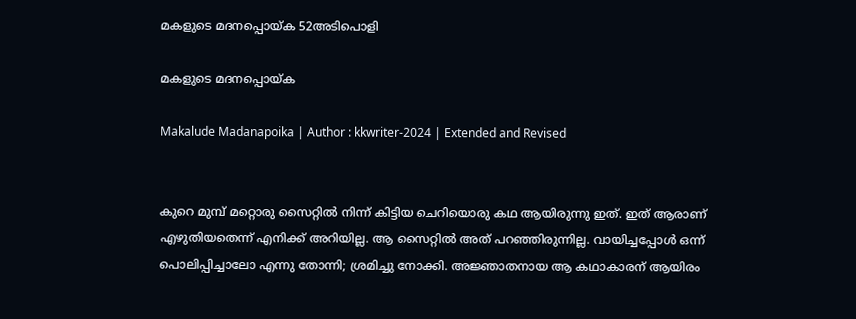മകളുടെ മദനപ്പൊയ്ക 52അടിപൊളി

മകളുടെ മദനപ്പൊയ്ക

Makalude Madanapoika | Author : kkwriter-2024 | Extended and Revised


കുറെ മുമ്പ് മറ്റൊരു സൈറ്റിൽ നിന്ന് കിട്ടിയ ചെറിയൊരു കഥ ആയിരുന്നു ഇത്. ഇത് ആരാണ്‌ എഴുതിയതെന്ന് എനിക്ക് അറിയില്ല. ആ സൈറ്റിൽ അത് പറഞ്ഞിരുന്നില്ല. വായിച്ചപ്പോൾ ഒന്ന് പൊലിപ്പിച്ചാലോ എന്നു തോന്നി; ശ്രമിച്ചു നോക്കി. അജ്ഞാതനായ ആ കഥാകാരന്‌ ആയിരം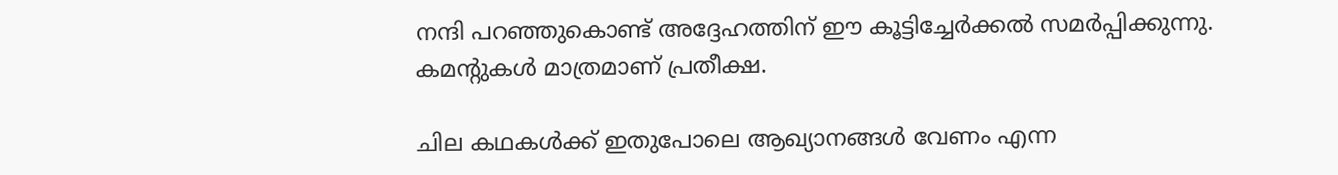നന്ദി പറഞ്ഞുകൊണ്ട് അദ്ദേഹത്തിന്‌ ഈ കൂട്ടിച്ചേർക്കൽ സമർപ്പിക്കുന്നു. കമന്റുകൾ മാത്രമാണ്‌ പ്രതീക്ഷ.

ചില കഥകൾക്ക് ഇതുപോലെ ആഖ്യാനങ്ങൾ വേണം എന്ന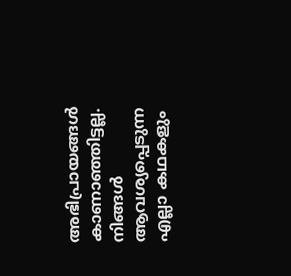അഭിപ്രായങ്ങൾ കാണാഞ്ഞിട്ടല്ല. നിങ്ങൾ ആവശ്യപ്പെടുന്ന എല്ലാ കഥകളും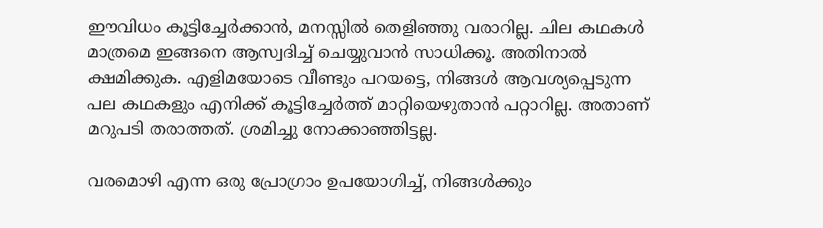ഈവിധം കൂട്ടിച്ചേർക്കാൻ, മനസ്സിൽ തെളിഞ്ഞു വരാറില്ല. ചില കഥകൾ മാത്രമെ ഇങ്ങനെ ആസ്വദിച്ച് ചെയ്യുവാൻ സാധിക്കൂ. അതിനാൽ ക്ഷമിക്കുക. എളിമയോടെ വീണ്ടും പറയട്ടെ, നിങ്ങൾ ആവശ്യപ്പെടുന്ന പല കഥകളും എനിക്ക് കൂട്ടിച്ചേർത്ത് മാറ്റിയെഴുതാൻ പറ്റാറില്ല. അതാണ്‌ മറുപടി തരാത്തത്. ശ്രമിച്ചു നോക്കാഞ്ഞിട്ടല്ല.

വരമൊഴി എന്ന ഒരു പ്രോഗ്രാം ഉപയോഗിച്ച്, നിങ്ങൾക്കും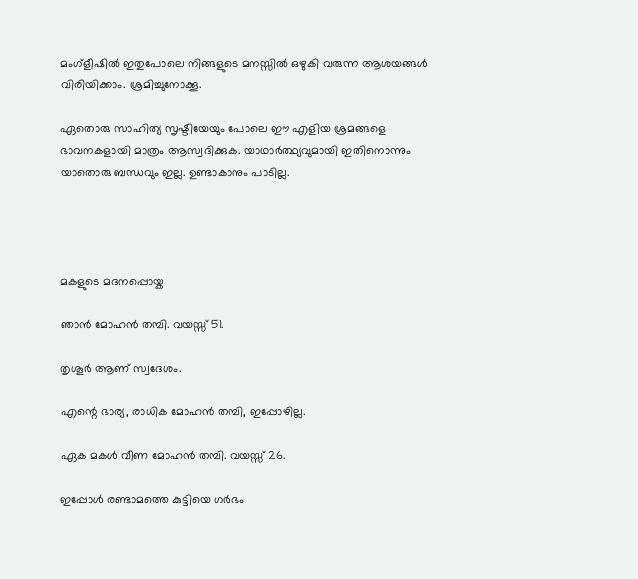മംഗ്ളീഷിൽ ഇതുപോലെ നിങ്ങളുടെ മനസ്സിൽ ഒഴുകി വരുന്ന ആശയങ്ങൾ വിരിയിക്കാം. ശ്രമിച്ചുനോക്കൂ.

ഏതൊരു സാഹിത്യ സൃഷ്ടിയേയും പോലെ ഈ എളിയ ശ്രമങ്ങളെ ഭാവനകളായി മാത്രം ആസ്വദിക്കുക. യാഥാർത്ഥ്യവുമായി ഇതിനൊന്നും യാതൊരു ബന്ധവും ഇല്ല. ഉണ്ടാകാനും പാടില്ല.




മകളുടെ മദനപ്പൊയ്ക

ഞാൻ മോഹൻ തമ്പി. വയസ്സ് 51.

തൃശൂർ ആണ്‌ സ്വദേശം.

എന്റെ ഭാര്യ, രാധിക മോഹൻ തമ്പി, ഇപ്പോഴില്ല.

ഏക മകൾ വീണ മോഹൻ തമ്പി. വയസ്സ് 26.

ഇപ്പോൾ രണ്ടാമത്തെ കുട്ടിയെ ഗർഭം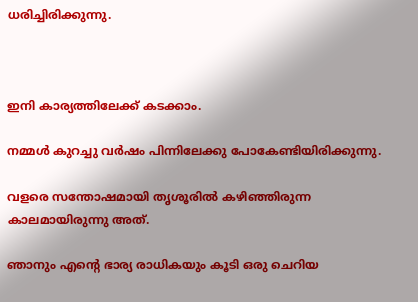ധരിച്ചിരിക്കുന്നു.



ഇനി കാര്യത്തിലേക്ക് കടക്കാം.

നമ്മൾ കുറച്ചു വർഷം പിന്നിലേക്കു പോകേണ്ടിയിരിക്കുന്നു.

വളരെ സന്തോഷമായി തൃശൂരിൽ കഴിഞ്ഞിരുന്ന കാലമായിരുന്നു അത്.

ഞാനും എന്റെ ഭാര്യ രാധികയും കൂടി ഒരു ചെറിയ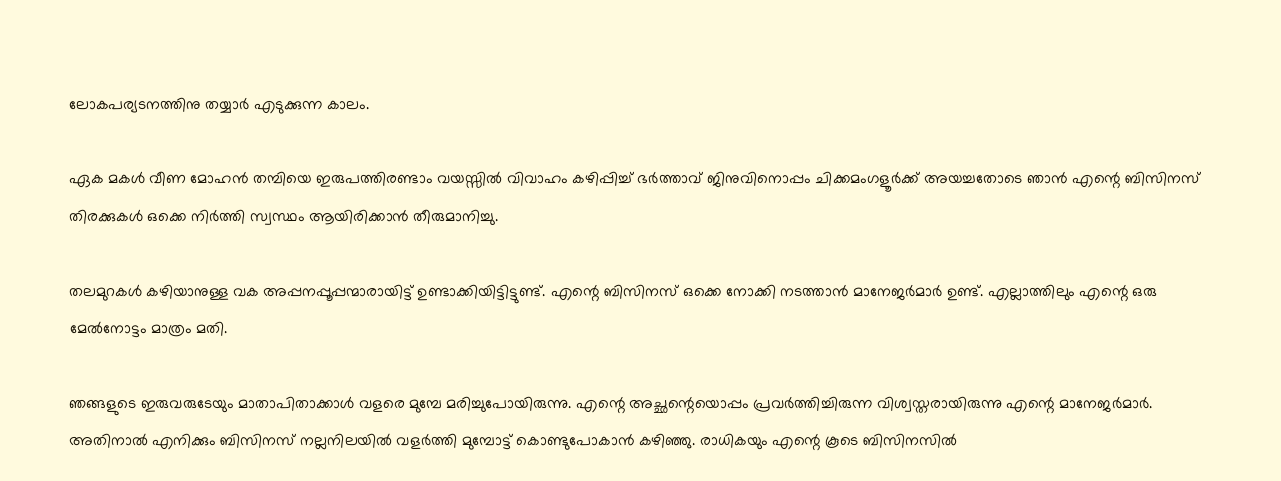ലോകപര്യടനത്തിനു തയ്യാർ എടുക്കുന്ന കാലം.

ഏക മകൾ വീണ മോഹൻ തമ്പിയെ ഇരുപത്തിരണ്ടാം വയസ്സിൽ വിവാഹം കഴിപ്പിച്ച് ഭർത്താവ് ജിനുവിനൊപ്പം ചിക്കമംഗളൂർക്ക് അയച്ചതോടെ ഞാൻ എന്റെ ബിസിനസ് തിരക്കുകൾ ഒക്കെ നിർത്തി സ്വസ്ഥം ആയിരിക്കാൻ തീരുമാനിച്ചു.

തലമുറകൾ കഴിയാനുള്ള വക അപ്പനപ്പൂപ്പന്മാരായിട്ട് ഉണ്ടാക്കിയിട്ടിട്ടുണ്ട്. എന്റെ ബിസിനസ് ഒക്കെ നോക്കി നടത്താൻ മാനേജർമാർ ഉണ്ട്. എല്ലാത്തിലും എന്റെ ഒരു മേൽനോട്ടം മാത്രം മതി.

ഞങ്ങളുടെ ഇരുവരുടേയും മാതാപിതാക്കാൾ വളരെ മുമ്പേ മരിച്ചുപോയിരുന്നു. എന്റെ അച്ഛന്റെയൊപ്പം പ്രവർത്തിച്ചിരുന്ന വിശ്വസ്തരായിരുന്നു എന്റെ മാനേജർമാർ. അതിനാൽ എനിക്കും ബിസിനസ് നല്ലനിലയിൽ വളർത്തി മുമ്പോട്ട് കൊണ്ടുപോകാൻ കഴിഞ്ഞു. രാധികയും എന്റെ കൂടെ ബിസിനസിൽ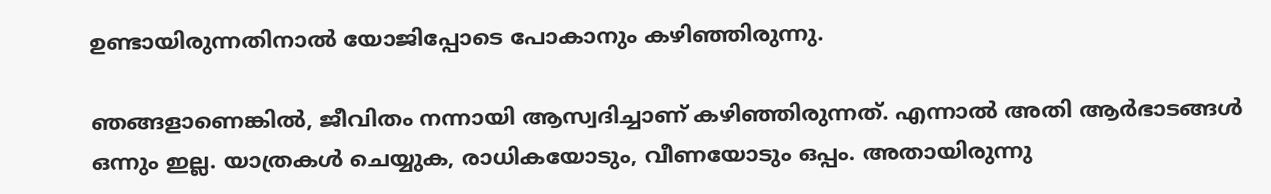ഉണ്ടായിരുന്നതിനാൽ യോജിപ്പോടെ പോകാനും കഴിഞ്ഞിരുന്നു.

ഞങ്ങളാണെങ്കിൽ, ജീവിതം നന്നായി ആസ്വദിച്ചാണ്‌ കഴിഞ്ഞിരുന്നത്. എന്നാൽ അതി ആർഭാടങ്ങൾ ഒന്നും ഇല്ല. യാത്രകൾ ചെയ്യുക, രാധികയോടും, വീണയോടും ഒപ്പം. അതായിരുന്നു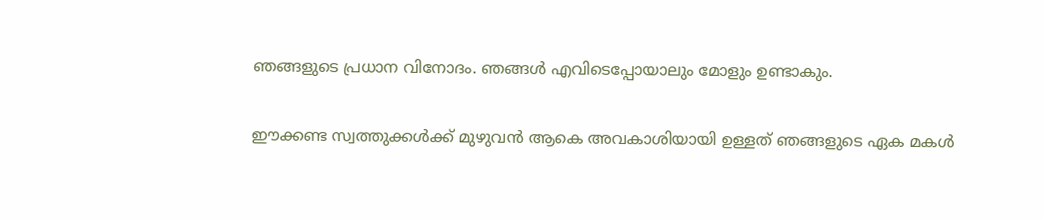ഞങ്ങളുടെ പ്രധാന വിനോദം. ഞങ്ങൾ എവിടെപ്പോയാലും മോളും ഉണ്ടാകും.

ഈക്കണ്ട സ്വത്തുക്കൾക്ക് മുഴുവൻ ആകെ അവകാശിയായി ഉള്ളത് ഞങ്ങളുടെ ഏക മകൾ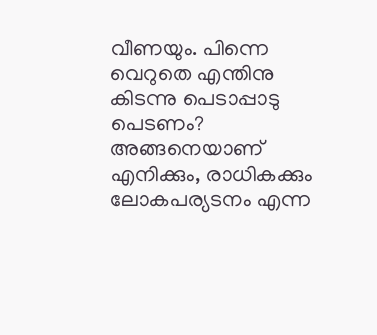വീണയും. പിന്നെ വെറുതെ എന്തിനു കിടന്നു പെടാപ്പാടു പെടണം? അങ്ങനെയാണ് എനിക്കും, രാധികക്കും ലോകപര്യടനം എന്ന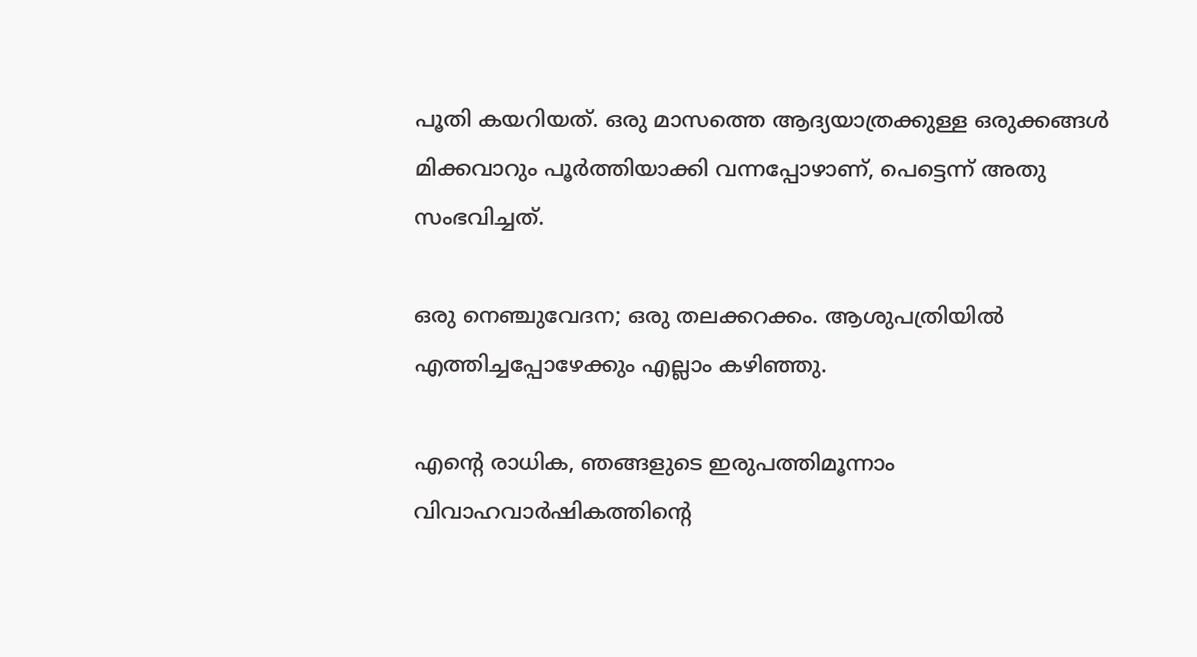പൂതി കയറിയത്. ഒരു മാസത്തെ ആദ്യയാത്രക്കുള്ള ഒരുക്കങ്ങൾ മിക്കവാറും പൂർത്തിയാക്കി വന്നപ്പോഴാണ്, പെട്ടെന്ന് അതു സംഭവിച്ചത്.

ഒരു നെഞ്ചുവേദന; ഒരു തലക്കറക്കം. ആശുപത്രിയിൽ എത്തിച്ചപ്പോഴേക്കും എല്ലാം കഴിഞ്ഞു.

എന്റെ രാധിക, ഞങ്ങളുടെ ഇരുപത്തിമൂന്നാം വിവാഹവാർഷികത്തിന്റെ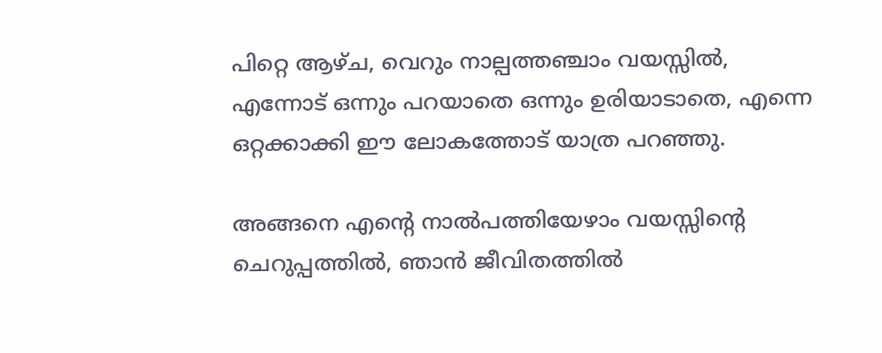പിറ്റെ ആഴ്ച, വെറും നാല്പത്തഞ്ചാം വയസ്സിൽ, എന്നോട് ഒന്നും പറയാതെ ഒന്നും ഉരിയാടാതെ, എന്നെ ഒറ്റക്കാക്കി ഈ ലോകത്തോട് യാത്ര പറഞ്ഞു.

അങ്ങനെ എന്റെ നാൽപത്തിയേഴാം വയസ്സിന്റെ ചെറുപ്പത്തിൽ, ഞാൻ ജീവിതത്തിൽ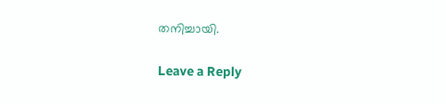തനിച്ചായി.

Leave a Reply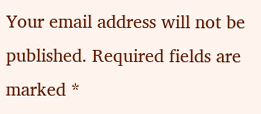Your email address will not be published. Required fields are marked *